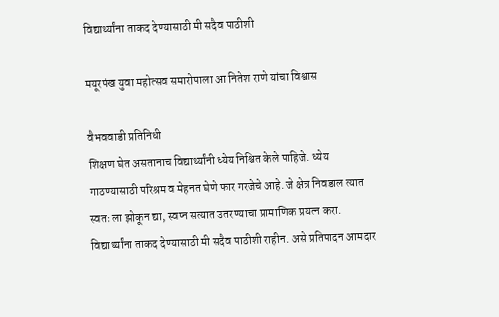विद्यार्थ्यांना ताकद देण्यासाठी मी सदैव पाठीशी

मयूरपंख युवा महोत्सव समारोपाला आ नितेश राणे यांचा विश्वास

वैभववाडी प्रतिनिधी
शिक्षण घेत असतानाच विद्यार्थ्यांनी ध्येय निश्चित केले पाहिजे. ध्येय गाठण्यासाठी परिश्रम व मेहनत घेणे फार गरजेचे आहे. जे क्षेत्र निवडाल त्यात स्वतः ला झोकून द्या, स्वप्न सत्यात उतरण्याचा प्रामाणिक प्रयत्न करा. विद्यार्थ्यांना ताकद देण्यासाठी मी सदैव पाठीशी राहीन. असे प्रतिपादन आमदार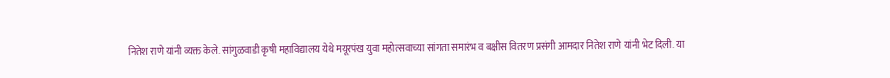नितेश राणे यांनी व्यक्त केले. सांगुळवाडी कृषी महाविद्यालय येथे मयूरपंख युवा महोत्सवाच्या सांगता समारंभ व बक्षीस वितरण प्रसंगी आमदार नितेश राणे यांनी भेट दिली. या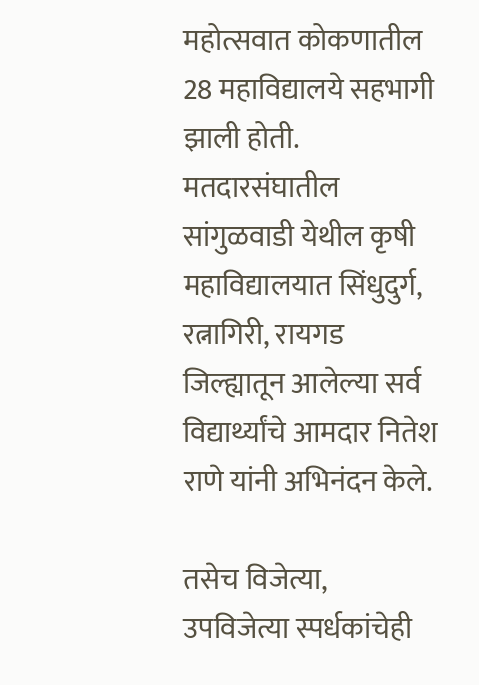महोत्सवात कोकणातील 28 महाविद्यालये सहभागी झाली होती. मतदारसंघातील सांगुळवाडी येथील कृषी महाविद्यालयात सिंधुदुर्ग, रत्नागिरी, रायगड जिल्ह्यातून आलेल्या सर्व विद्यार्थ्यांचे आमदार नितेश राणे यांनी अभिनंदन केले.

तसेच विजेत्या, उपविजेत्या स्पर्धकांचेही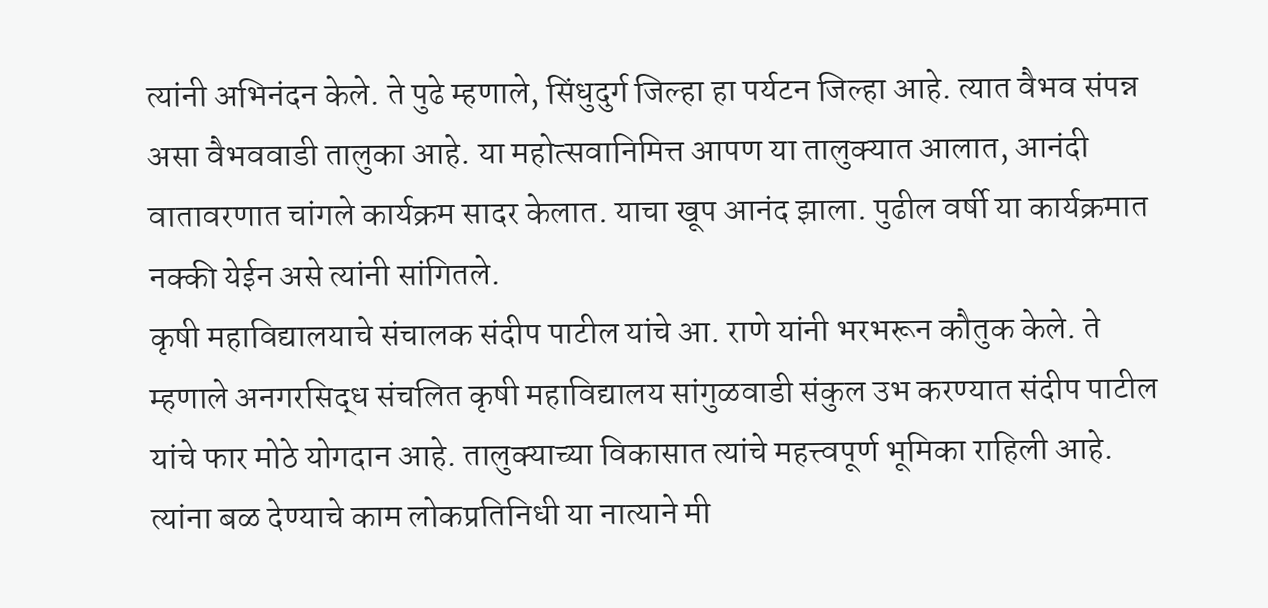त्यांनी अभिनंदन केले. ते पुढे म्हणाले, सिंधुदुर्ग जिल्हा हा पर्यटन जिल्हा आहे. त्यात वैभव संपन्न असा वैभववाडी तालुका आहे. या महोत्सवानिमित्त आपण या तालुक्यात आलात, आनंदी वातावरणात चांगले कार्यक्रम सादर केलात. याचा खूप आनंद झाला. पुढील वर्षी या कार्यक्रमात नक्की येईन असे त्यांनी सांगितले.
कृषी महाविद्यालयाचे संचालक संदीप पाटील यांचे आ. राणे यांनी भरभरून कौतुक केले. ते म्हणाले अनगरसिद्ध संचलित कृषी महाविद्यालय सांगुळवाडी संकुल उभ करण्यात संदीप पाटील यांचे फार मोठे योगदान आहे. तालुक्याच्या विकासात त्यांचे महत्त्वपूर्ण भूमिका राहिली आहे. त्यांना बळ देण्याचे काम लोकप्रतिनिधी या नात्याने मी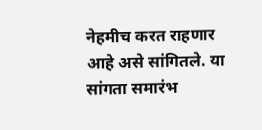नेहमीच करत राहणार आहे असे सांगितले. या सांगता समारंभ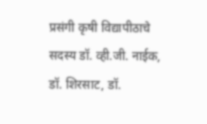प्रसंगी कृषी विद्यापीठाचे सदस्य डॉ. व्ही.जी. नाईक, डॉ. शिरसाट, डॉ.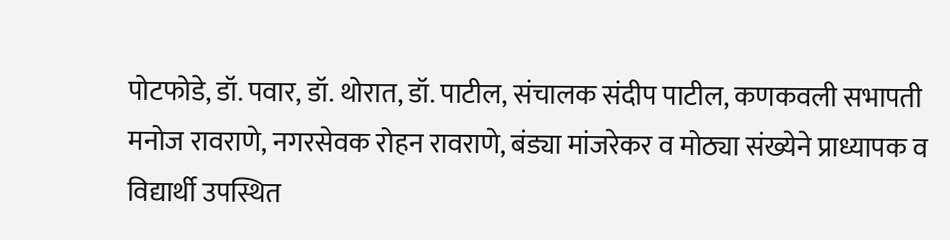पोटफोडे, डॉ. पवार, डॉ. थोरात, डॉ. पाटील, संचालक संदीप पाटील, कणकवली सभापती मनोज रावराणे, नगरसेवक रोहन रावराणे, बंड्या मांजरेकर व मोठ्या संख्येने प्राध्यापक व विद्यार्थी उपस्थित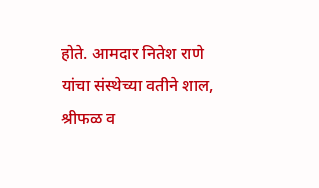होते. आमदार नितेश राणे यांचा संस्थेच्या वतीने शाल, श्रीफळ व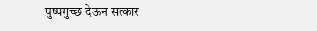पुष्पगुच्छ देऊन सत्कार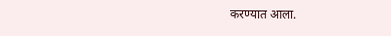करण्यात आला.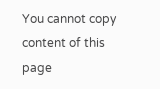You cannot copy content of this page